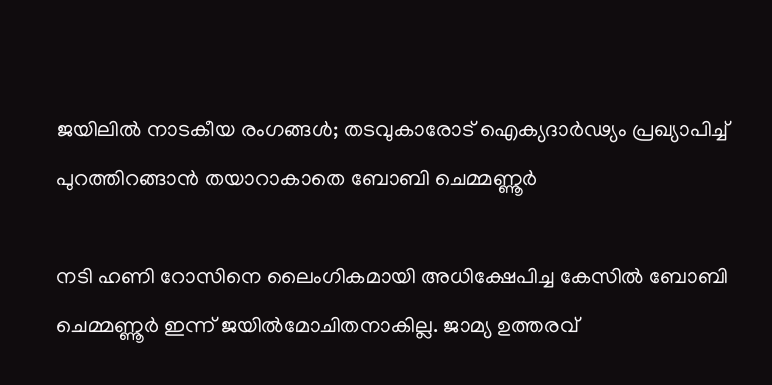ജയിലില്‍ നാടകീയ രംഗങ്ങള്‍; തടവുകാരോട് ഐക്യദാർഢ്യം പ്രഖ്യാപിച്ച് പുറത്തിറങ്ങാന്‍ തയാറാകാതെ ബോബി ചെമ്മണ്ണൂര്‍

നടി ഹണി റോസിനെ ലൈംഗികമായി അധിക്ഷേപിച്ച കേസില്‍ ബോബി ചെമ്മണ്ണൂര്‍ ഇന്ന് ജയില്‍മോചിതനാകില്ല. ജാമ്യ ഉത്തരവ്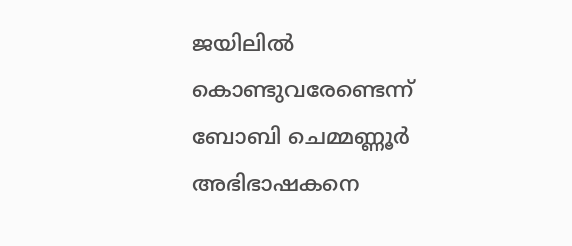ജയിലില്‍ കൊണ്ടുവരേണ്ടെന്ന് ബോബി ചെമ്മണ്ണൂര്‍ അഭിഭാഷകനെ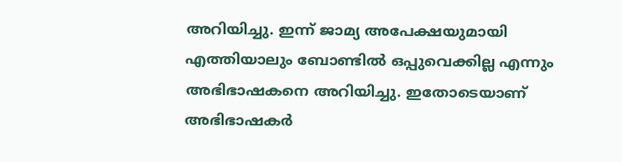അറിയിച്ചു. ഇന്ന് ജാമ്യ അപേക്ഷയുമായി എത്തിയാലും ബോണ്ടില്‍ ഒപ്പുവെക്കില്ല എന്നും അഭിഭാഷകനെ അറിയിച്ചു. ഇതോടെയാണ് അഭിഭാഷകര്‍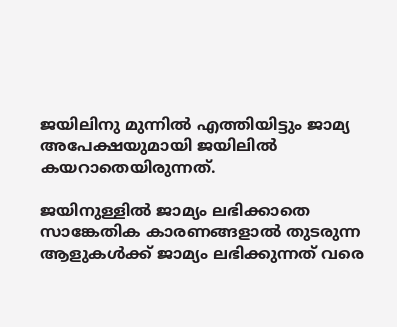ജയിലിനു മുന്നില്‍ എത്തിയിട്ടും ജാമ്യ അപേക്ഷയുമായി ജയിലില്‍ കയറാതെയിരുന്നത്.

ജയിനുള്ളില്‍ ജാമ്യം ലഭിക്കാതെ സാങ്കേതിക കാരണങ്ങളാല്‍ തുടരുന്ന ആളുകള്‍ക്ക് ജാമ്യം ലഭിക്കുന്നത് വരെ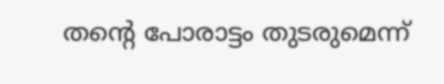തന്റെ പോരാട്ടം തുടരുമെന്ന്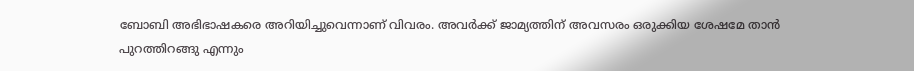ബോബി അഭിഭാഷകരെ അറിയിച്ചുവെന്നാണ് വിവരം. അവര്‍ക്ക് ജാമ്യത്തിന് അവസരം ഒരുക്കിയ ശേഷമേ താന്‍ പുറത്തിറങ്ങു എന്നും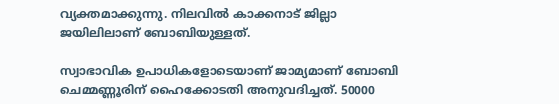വ്യക്തമാക്കുന്നു. നിലവില്‍ കാക്കനാട് ജില്ലാ ജയിലിലാണ് ബോബിയുള്ളത്.

സ്വാഭാവിക ഉപാധികളോടെയാണ് ജാമ്യമാണ് ബോബി ചെമ്മണ്ണൂരിന് ഹൈക്കോടതി അനുവദിച്ചത്. 50000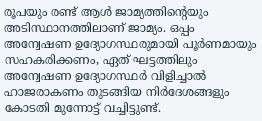രൂപയും രണ്ട് ആള്‍ ജാമ്യത്തിന്റെയും അടിസ്ഥാനത്തിലാണ് ജാമ്യം. ഒപ്പം അന്വേഷണ ഉദ്യോഗസ്ഥരുമായി പൂര്‍ണമായും സഹകരിക്കണം, ഏത് ഘട്ടത്തിലും അന്വേഷണ ഉദ്യോഗസ്ഥര്‍ വിളിച്ചാല്‍ ഹാജരാകണം തുടങ്ങിയ നിര്‍ദേശങ്ങളും കോടതി മുന്നോട്ട് വച്ചിട്ടുണ്ട്.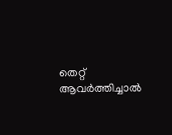തെറ്റ് ആവര്‍ത്തിച്ചാല്‍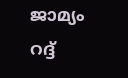ജാമ്യം റദ്ദ്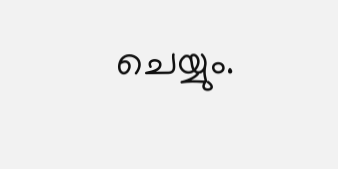ചെയ്യും.